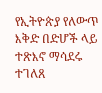የኢትዮጵያ የለውጥ እቅድ በድሆች ላይ ተጽእኖ ማሳደሩ ተገለጸ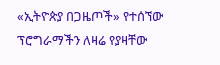«ኢትዮጵያ በጋዜጦች» የተሰኘው ፕሮግራማችን ለዛሬ የያዛቸው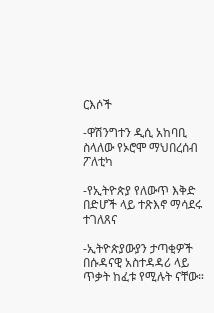ርእሶች

-ዋሽንግተን ዲሲ አከባቢ ስላለው የኦሮሞ ማህበረሰብ ፖለቲካ

-የኢትዮጵያ የለውጥ እቅድ በድሆች ላይ ተጽእኖ ማሳደሩ ተገለጸና

-ኢትዮጵያውያን ታጣቂዎች በሱዳናዊ አስተዳዳሪ ላይ ጥቃት ከፈቱ የሚሉት ናቸው።